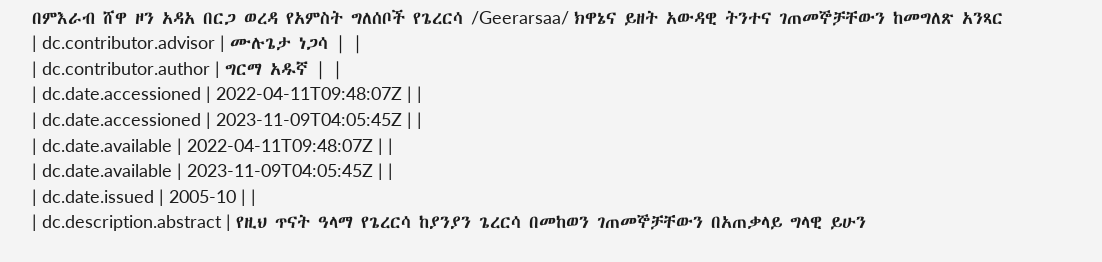በምእራብ ሸዋ ዞን አዳአ በርጋ ወረዳ የአምስት ግለሰቦች የጌረርሳ /Geerarsaa/ ክዋኔና ይዘት አውዳዊ ትንተና ገጠመኞቻቸውን ከመግለጽ አንጻር
| dc.contributor.advisor | ሙሉጌታ ነጋሳ | |
| dc.contributor.author | ግርማ አዱኛ | |
| dc.date.accessioned | 2022-04-11T09:48:07Z | |
| dc.date.accessioned | 2023-11-09T04:05:45Z | |
| dc.date.available | 2022-04-11T09:48:07Z | |
| dc.date.available | 2023-11-09T04:05:45Z | |
| dc.date.issued | 2005-10 | |
| dc.description.abstract | የዚህ ጥናት ዓላማ የጌረርሳ ከያንያን ጌረርሳ በመከወን ገጠመኞቻቸውን በአጠቃላይ ግላዊ ይሁን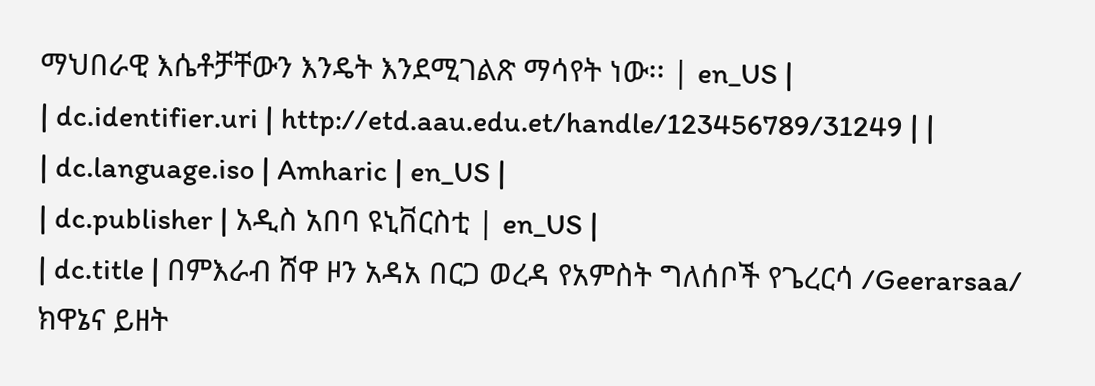ማህበራዊ እሴቶቻቸውን እንዴት እንደሚገልጽ ማሳየት ነው፡፡ | en_US |
| dc.identifier.uri | http://etd.aau.edu.et/handle/123456789/31249 | |
| dc.language.iso | Amharic | en_US |
| dc.publisher | አዲስ አበባ ዩኒቨርስቲ | en_US |
| dc.title | በምእራብ ሸዋ ዞን አዳአ በርጋ ወረዳ የአምስት ግለሰቦች የጌረርሳ /Geerarsaa/ ክዋኔና ይዘት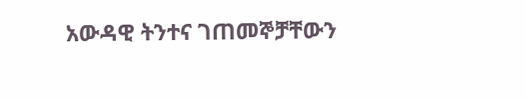አውዳዊ ትንተና ገጠመኞቻቸውን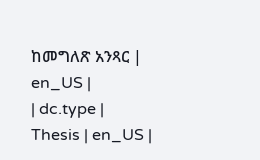ከመግለጽ አንጻር | en_US |
| dc.type | Thesis | en_US |